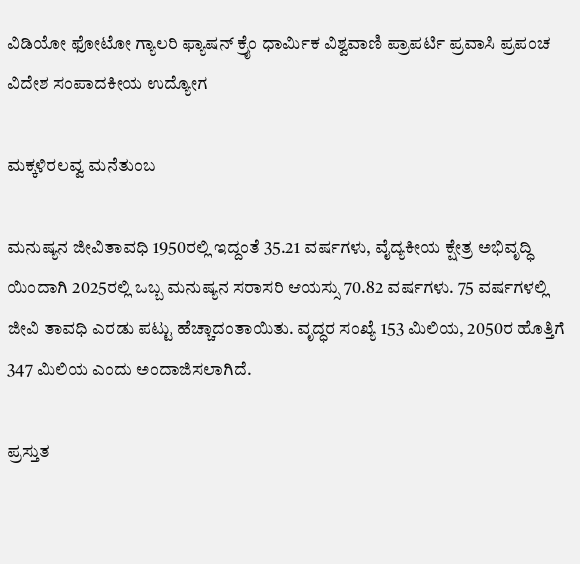ವಿಡಿಯೋ ಫೋಟೋ ಗ್ಯಾಲರಿ ಫ್ಯಾಷನ್ ಕ್ರೈಂ ಧಾರ್ಮಿಕ ವಿಶ್ವವಾಣಿ ಪ್ರಾಪರ್ಟಿ ಪ್ರವಾಸಿ ಪ್ರಪಂಚ ವಿದೇಶ ಸಂಪಾದಕೀಯ ಉದ್ಯೋಗ

ಮಕ್ಕಳಿರಲವ್ವ ಮನೆತುಂಬ

ಮನುಷ್ಯನ ಜೀವಿತಾವಧಿ 1950ರಲ್ಲಿ ಇದ್ದಂತೆ 35.21 ವರ್ಷಗಳು, ವೈದ್ಯಕೀಯ ಕ್ಷೇತ್ರ ಅಭಿವೃದ್ಧಿ ಯಿಂದಾಗಿ 2025ರಲ್ಲಿ ಒಬ್ಬ ಮನುಷ್ಯನ ಸರಾಸರಿ ಆಯಸ್ಸು 70.82 ವರ್ಷಗಳು. 75 ವರ್ಷಗಳಲ್ಲಿ ಜೀವಿ ತಾವಧಿ ಎರಡು ಪಟ್ಟು ಹೆಚ್ಚಾದಂತಾಯಿತು. ವೃದ್ಧರ ಸಂಖ್ಯೆ 153 ಮಿಲಿಯ, 2050ರ ಹೊತ್ತಿಗೆ 347 ಮಿಲಿಯ ಎಂದು ಅಂದಾಜಿಸಲಾಗಿದೆ.

ಪ್ರಸ್ತುತ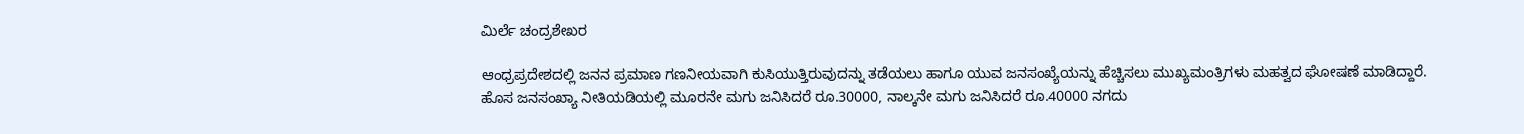ಮಿರ್ಲೆ ಚಂದ್ರಶೇಖರ

ಆಂಧ್ರಪ್ರದೇಶದಲ್ಲಿ ಜನನ ಪ್ರಮಾಣ ಗಣನೀಯವಾಗಿ ಕುಸಿಯುತ್ತಿರುವುದನ್ನು ತಡೆಯಲು ಹಾಗೂ ಯುವ ಜನಸಂಖ್ಯೆಯನ್ನು ಹೆಚ್ಚಿಸಲು ಮುಖ್ಯಮಂತ್ರಿಗಳು ಮಹತ್ವದ ಘೋಷಣೆ ಮಾಡಿದ್ದಾರೆ. ಹೊಸ ಜನಸಂಖ್ಯಾ ನೀತಿಯಡಿಯಲ್ಲಿ ಮೂರನೇ ಮಗು ಜನಿಸಿದರೆ ರೂ.30000, ನಾಲ್ಕನೇ ಮಗು ಜನಿಸಿದರೆ ರೂ.40000 ನಗದು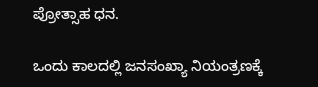ಪ್ರೋತ್ಸಾಹ ಧನ.

ಒಂದು ಕಾಲದಲ್ಲಿ ಜನಸಂಖ್ಯಾ ನಿಯಂತ್ರಣಕ್ಕೆ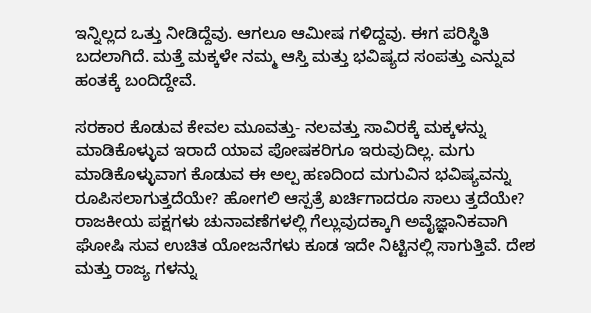ಇನ್ನಿಲ್ಲದ ಒತ್ತು ನೀಡಿದ್ದೆವು. ಆಗಲೂ ಆಮೀಷ ಗಳಿದ್ದವು. ಈಗ ಪರಿಸ್ಥಿತಿ ಬದಲಾಗಿದೆ. ಮತ್ತೆ ಮಕ್ಕಳೇ ನಮ್ಮ ಆಸ್ತಿ ಮತ್ತು ಭವಿಷ್ಯದ ಸಂಪತ್ತು ಎನ್ನುವ ಹಂತಕ್ಕೆ ಬಂದಿದ್ದೇವೆ.

ಸರಕಾರ ಕೊಡುವ ಕೇವಲ ಮೂವತ್ತು- ನಲವತ್ತು ಸಾವಿರಕ್ಕೆ ಮಕ್ಕಳನ್ನು ಮಾಡಿಕೊಳ್ಳುವ ಇರಾದೆ ಯಾವ ಪೋಷಕರಿಗೂ ಇರುವುದಿಲ್ಲ. ಮಗು ಮಾಡಿಕೊಳ್ಳುವಾಗ ಕೊಡುವ ಈ ಅಲ್ಪ ಹಣದಿಂದ ಮಗುವಿನ ಭವಿಷ್ಯವನ್ನು ರೂಪಿಸಲಾಗುತ್ತದೆಯೇ? ಹೋಗಲಿ ಆಸ್ಪತ್ರೆ ಖರ್ಚಿಗಾದರೂ ಸಾಲು ತ್ತದೆಯೇ? ರಾಜಕೀಯ ಪಕ್ಷಗಳು ಚುನಾವಣೆಗಳಲ್ಲಿ ಗೆಲ್ಲುವುದಕ್ಕಾಗಿ ಅವೈಜ್ಞಾನಿಕವಾಗಿ ಘೋಷಿ ಸುವ ಉಚಿತ ಯೋಜನೆಗಳು ಕೂಡ ಇದೇ ನಿಟ್ಟಿನಲ್ಲಿ ಸಾಗುತ್ತಿವೆ. ದೇಶ ಮತ್ತು ರಾಜ್ಯ ಗಳನ್ನು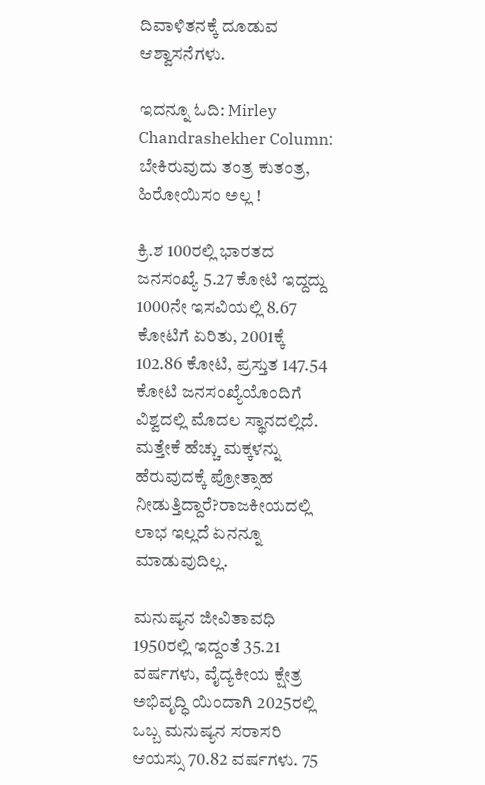ದಿವಾಳಿತನಕ್ಕೆ ದೂಡುವ ಆಶ್ವಾಸನೆಗಳು.

ಇದನ್ನೂ ಓದಿ: Mirley Chandrashekher Column: ಬೇಕಿರುವುದು ತಂತ್ರ ಕುತಂತ್ರ, ಹಿರೋಯಿಸಂ ಅಲ್ಲ !

ಕ್ರಿ.ಶ 100ರಲ್ಲಿ ಭಾರತದ ಜನಸಂಖ್ಯೆ 5.27 ಕೋಟಿ ಇದ್ದದ್ದು 1000ನೇ ಇಸವಿಯಲ್ಲಿ 8.67 ಕೋಟಿಗೆ ಏರಿತು, 2001ಕ್ಕೆ 102.86 ಕೋಟಿ, ಪ್ರಸ್ತುತ 147.54 ಕೋಟಿ ಜನಸಂಖ್ಯೆಯೊಂದಿಗೆ ವಿಶ್ವದಲ್ಲಿ ಮೊದಲ ಸ್ಥಾನದಲ್ಲಿದೆ. ಮತ್ತೇಕೆ ಹೆಚ್ಚು ಮಕ್ಕಳನ್ನು ಹೆರುವುದಕ್ಕೆ ಪ್ರೋತ್ಸಾಹ ನೀಡುತ್ತಿದ್ದಾರೆ?ರಾಜಕೀಯದಲ್ಲಿ ಲಾಭ ಇಲ್ಲದೆ ಏನನ್ನೂ ಮಾಡುವುದಿಲ್ಲ.

ಮನುಷ್ಯನ ಜೀವಿತಾವಧಿ 1950ರಲ್ಲಿ ಇದ್ದಂತೆ 35.21 ವರ್ಷಗಳು, ವೈದ್ಯಕೀಯ ಕ್ಷೇತ್ರ ಅಭಿವೃದ್ಧಿ ಯಿಂದಾಗಿ 2025ರಲ್ಲಿ ಒಬ್ಬ ಮನುಷ್ಯನ ಸರಾಸರಿ ಆಯಸ್ಸು 70.82 ವರ್ಷಗಳು. 75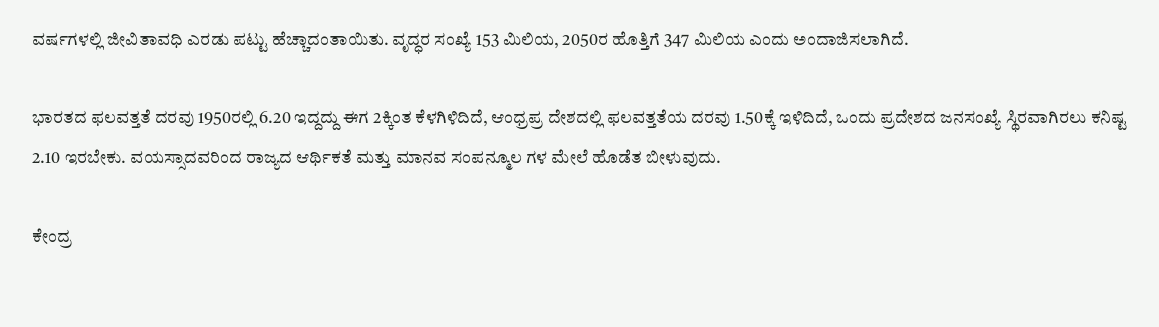ವರ್ಷಗಳಲ್ಲಿ ಜೀವಿತಾವಧಿ ಎರಡು ಪಟ್ಟು ಹೆಚ್ಚಾದಂತಾಯಿತು. ವೃದ್ಧರ ಸಂಖ್ಯೆ 153 ಮಿಲಿಯ, 2050ರ ಹೊತ್ತಿಗೆ 347 ಮಿಲಿಯ ಎಂದು ಅಂದಾಜಿಸಲಾಗಿದೆ.

ಭಾರತದ ಫಲವತ್ತತೆ ದರವು 1950ರಲ್ಲಿ 6.20 ಇದ್ದದ್ದು ಈಗ 2ಕ್ಕಿಂತ ಕೆಳಗಿಳಿದಿದೆ, ಆಂಧ್ರಪ್ರ ದೇಶದಲ್ಲಿ ಫಲವತ್ತತೆಯ ದರವು 1.50ಕ್ಕೆ ಇಳಿದಿದೆ, ಒಂದು ಪ್ರದೇಶದ ಜನಸಂಖ್ಯೆ ಸ್ಥಿರವಾಗಿರಲು ಕನಿಷ್ಟ 2.10 ಇರಬೇಕು. ವಯಸ್ಸಾದವರಿಂದ ರಾಜ್ಯದ ಆರ್ಥಿಕತೆ ಮತ್ತು ಮಾನವ ಸಂಪನ್ಮೂಲ ಗಳ ಮೇಲೆ ಹೊಡೆತ ಬೀಳುವುದು.

ಕೇಂದ್ರ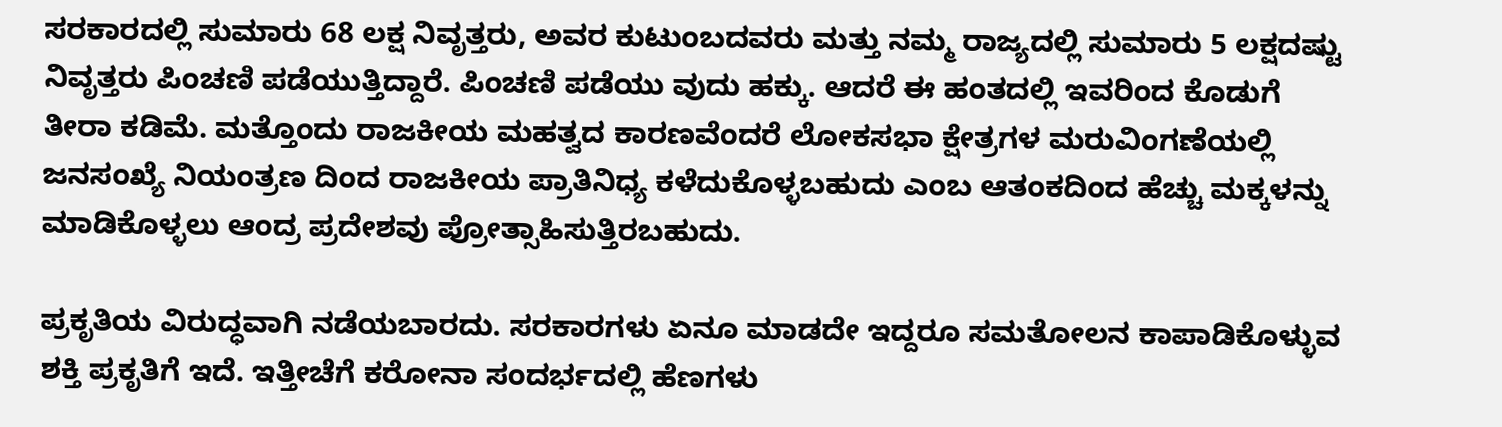ಸರಕಾರದಲ್ಲಿ ಸುಮಾರು 68 ಲಕ್ಷ ನಿವೃತ್ತರು, ಅವರ ಕುಟುಂಬದವರು ಮತ್ತು ನಮ್ಮ ರಾಜ್ಯದಲ್ಲಿ ಸುಮಾರು 5 ಲಕ್ಷದಷ್ಟು ನಿವೃತ್ತರು ಪಿಂಚಣಿ ಪಡೆಯುತ್ತಿದ್ದಾರೆ. ಪಿಂಚಣಿ ಪಡೆಯು ವುದು ಹಕ್ಕು. ಆದರೆ ಈ ಹಂತದಲ್ಲಿ ಇವರಿಂದ ಕೊಡುಗೆ ತೀರಾ ಕಡಿಮೆ. ಮತ್ತೊಂದು ರಾಜಕೀಯ ಮಹತ್ವದ ಕಾರಣವೆಂದರೆ ಲೋಕಸಭಾ ಕ್ಷೇತ್ರಗಳ ಮರುವಿಂಗಣೆಯಲ್ಲಿ ಜನಸಂಖ್ಯೆ ನಿಯಂತ್ರಣ ದಿಂದ ರಾಜಕೀಯ ಪ್ರಾತಿನಿಧ್ಯ ಕಳೆದುಕೊಳ್ಳಬಹುದು ಎಂಬ ಆತಂಕದಿಂದ ಹೆಚ್ಚು ಮಕ್ಕಳನ್ನು ಮಾಡಿಕೊಳ್ಳಲು ಆಂದ್ರ ಪ್ರದೇಶವು ಪ್ರೋತ್ಸಾಹಿಸುತ್ತಿರಬಹುದು.

ಪ್ರಕೃತಿಯ ವಿರುದ್ಧವಾಗಿ ನಡೆಯಬಾರದು. ಸರಕಾರಗಳು ಏನೂ ಮಾಡದೇ ಇದ್ದರೂ ಸಮತೋಲನ ಕಾಪಾಡಿಕೊಳ್ಳುವ ಶಕ್ತಿ ಪ್ರಕೃತಿಗೆ ಇದೆ. ಇತ್ತೀಚೆಗೆ ಕರೋನಾ ಸಂದರ್ಭದಲ್ಲಿ ಹೆಣಗಳು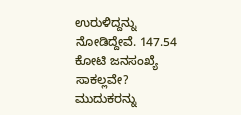ಉರುಳಿದ್ದನ್ನು ನೋಡಿದ್ದೇವೆ. 147.54 ಕೋಟಿ ಜನಸಂಖ್ಯೆ ಸಾಕಲ್ಲವೇ? ಮುದುಕರನ್ನು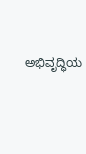ಅಭಿವೃದ್ಧಿಯ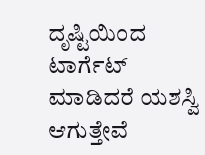ದೃಷ್ಟಿಯಿಂದ ಟಾರ್ಗೆಟ್ ಮಾಡಿದರೆ ಯಶಸ್ವಿ ಆಗುತ್ತೇವೆ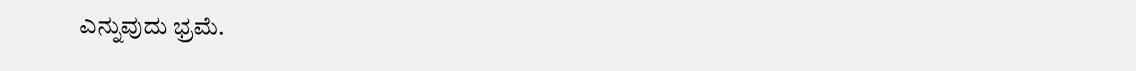ಎನ್ನುವುದು ಭ್ರಮೆ.